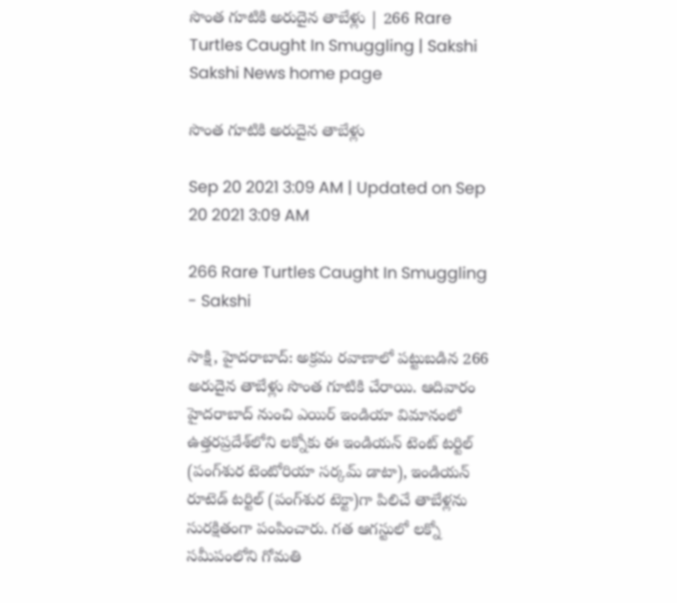సొంత గూటికి అరుదైన తాబేళ్లు | 266 Rare Turtles Caught In Smuggling | Sakshi
Sakshi News home page

సొంత గూటికి అరుదైన తాబేళ్లు

Sep 20 2021 3:09 AM | Updated on Sep 20 2021 3:09 AM

266 Rare Turtles Caught In Smuggling - Sakshi

సాక్షి, హైదరాబాద్‌: అక్రమ రవాణాలో పట్టుబడిన 266 అరుదైన తాబేళ్లు సొంత గూటికి చేరాయి. ఆదివారం హైదరాబాద్‌ నుంచి ఎయిర్‌ ఇండియా విమానంలో ఉత్తరప్రదేశ్‌లోని లక్నోకు ఈ ఇండియన్‌ టెంట్‌ టర్టిల్‌ (పంగ్‌శుర టెంటోరియా సర్కమ్‌ డాటా), ఇండియన్‌ రూటెడ్‌ టర్టిల్‌ (పంగ్‌శుర టెక్టా)గా పిలిచే తాబేళ్లను సురక్షితంగా పంపించారు. గత ఆగస్టులో లక్నో సమీపంలోని గోమతి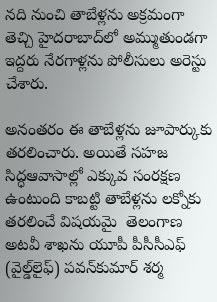నది నుంచి తాబేళ్లను అక్రమంగా తెచ్చి హైదరాబాద్‌లో అమ్ముతుండగా ఇద్దరు నేరగాళ్లను పోలీసులు అరెస్టు చేశారు.

అనంతరం ఈ తాబేళ్లను జూపార్కుకు తరలించారు. అయితే సహజ సిద్ధఆవాసాల్లో ఎక్కువ సంరక్షణ ఉంటుంది కాబట్టి తాబేళ్లను లక్నోకు తరలించే విషయమై  తెలంగాణ అటవీ శాఖను యూపీ పీసీసీఎఫ్‌ (వైల్డ్‌లైఫ్‌) పవన్‌కుమార్‌ శర్మ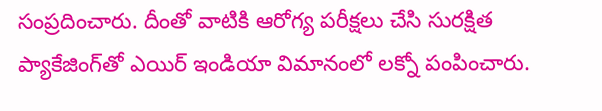సంప్రదించారు. దీంతో వాటికి ఆరోగ్య పరీక్షలు చేసి సురక్షిత ప్యాకేజింగ్‌తో ఎయిర్‌ ఇండియా విమానంలో లక్నో పంపించారు.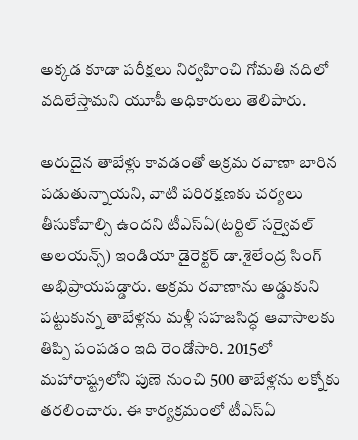అక్కడ కూడా పరీక్షలు నిర్వహించి గోమతి నదిలో వదిలేస్తామని యూపీ అధికారులు తెలిపారు.

అరుదైన తాబేళ్లు కావడంతో అక్రమ రవాణా బారిన పడుతున్నాయని, వాటి పరిరక్షణకు చర్యలు తీసుకోవాల్సి ఉందని టీఎస్‌ఏ(టర్టిల్‌ సర్వైవల్‌ అలయన్స్‌) ఇండియా డైరెక్టర్‌ డా.శైలేంద్ర సింగ్‌ అభిప్రాయపడ్డారు. అక్రమ రవాణాను అడ్డుకుని పట్టుకున్న తాబేళ్లను మళ్లీ సహజసిద్ధ ఆవాసాలకు తిప్పి పంపడం ఇది రెండోసారి. 2015లో మహారాష్ట్రలోని పుణె నుంచి 500 తాబేళ్లను లక్నోకు తరలించారు. ఈ కార్యక్రమంలో టీఎస్‌ఏ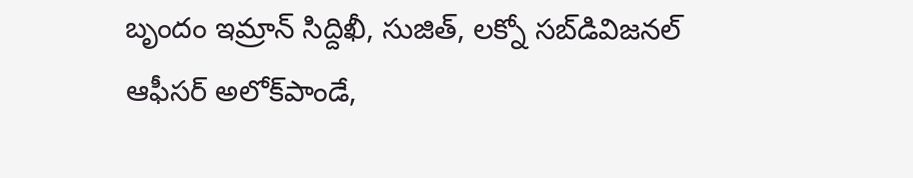బృందం ఇమ్రాన్‌ సిద్దిఖీ, సుజిత్, లక్నో సబ్‌డివిజనల్‌ ఆఫీసర్‌ అలోక్‌పాండే,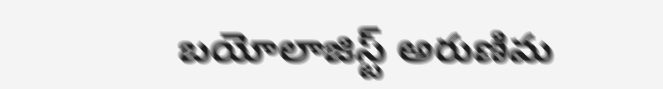బయోలాజిస్ట్‌ అరుణిమ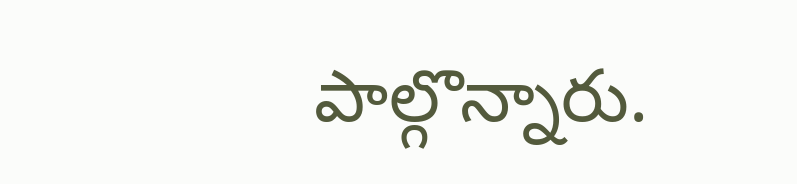పాల్గొన్నారు.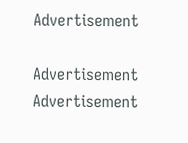Advertisement

Advertisement
Advertisement